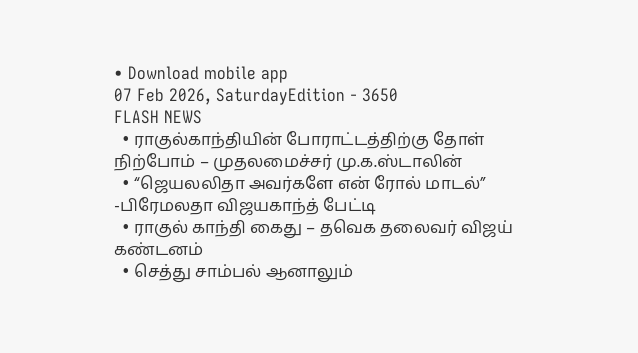• Download mobile app
07 Feb 2026, SaturdayEdition - 3650
FLASH NEWS
  • ராகுல்காந்தியின் போராட்டத்திற்கு தோள் நிற்போம் – முதலமைச்சர் மு.க.ஸ்டாலின்
  • “ஜெயலலிதா அவர்களே என் ரோல் மாடல்” -பிரேமலதா விஜயகாந்த் பேட்டி
  • ராகுல் காந்தி கைது – தவெக தலைவர் விஜய் கண்டனம்
  • செத்து சாம்பல் ஆனாலும்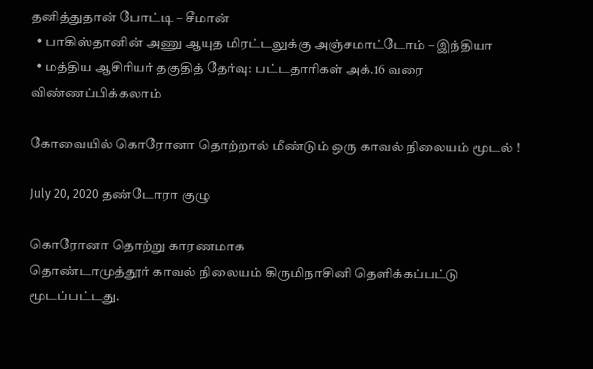தனித்துதான் போட்டி – சீமான்
  • பாகிஸ்தானின் அணு ஆயுத மிரட்டலுக்கு அஞ்சமாட்டோம் – இந்தியா
  • மத்திய ஆசிரியர் தகுதித் தேர்வு: பட்டதாரிகள் அக்.16 வரை விண்ணப்பிக்கலாம்

கோவையில் கொரோனா தொற்றால் மீண்டும் ஒரு காவல் நிலையம் மூடல் !

July 20, 2020 தண்டோரா குழு

கொரோனா தொற்று காரணமாக
தொண்டாமுத்தூர் காவல் நிலையம் கிருமிநாசினி தெளிக்கப்பட்டு மூடப்பட்டது.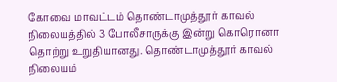கோவை மாவட்டம் தொண்டாமுத்தூர் காவல் நிலையத்தில் 3 போலீசாருக்கு இன்று கொரொனா தொற்று உறுதியானது. தொண்டாமுத்தூர் காவல் நிலையம்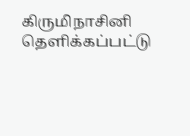கிருமிநாசினி தெளிக்கப்பட்டு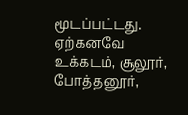மூடப்பட்டது. ஏற்கனவே உக்கடம், சூலூர், போத்தனூர்,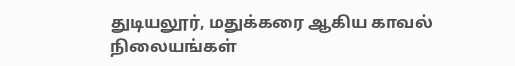துடியலூர், மதுக்கரை ஆகிய காவல் நிலையங்கள்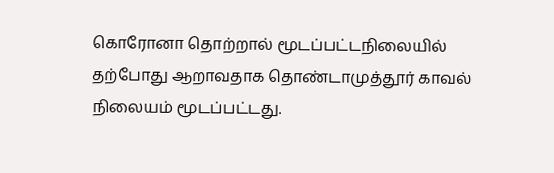கொரோனா தொற்றால் மூடப்பட்டநிலையில் தற்போது ஆறாவதாக தொண்டாமுத்தூர் காவல் நிலையம் மூடப்பட்டது.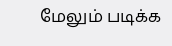மேலும் படிக்க